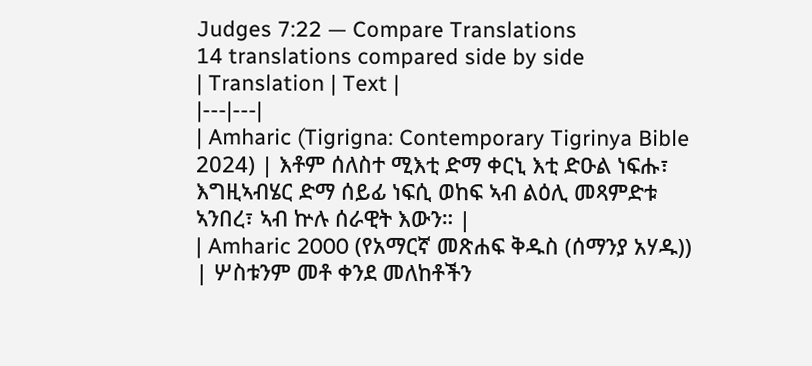Judges 7:22 — Compare Translations
14 translations compared side by side
| Translation | Text |
|---|---|
| Amharic (Tigrigna: Contemporary Tigrinya Bible 2024) | እቶም ሰለስተ ሚእቲ ድማ ቀርኒ እቲ ድዑል ነፍሑ፣ እግዚኣብሄር ድማ ሰይፊ ነፍሲ ወከፍ ኣብ ልዕሊ መጻምድቱ ኣንበረ፣ ኣብ ኵሉ ሰራዊት እውን። |
| Amharic 2000 (የአማርኛ መጽሐፍ ቅዱስ (ሰማንያ አሃዱ)) | ሦስቱንም መቶ ቀንደ መለከቶችን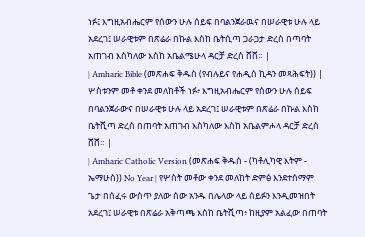ነፉ፤ እግዚአብሔርም የሰውን ሁሉ ሰይፍ በባልንጀራዉና በሠራዊቱ ሁሉ ላይ አደረገ፤ ሠራዊቱም በጽሬራ በኩል እስከ ቤትሲጣ ጋራጋታ ድረስ በጣባት አጠገብ እስካለው እስከ አቤልሜሁላ ዳርቻ ድረስ ሸሸ። |
| Amharic Bible (መጽሐፍ ቅዱስ (የብሉይና የሐዲስ ኪዳን መጻሕፍት)) | ሦስቱንም መቶ ቀንደ መለከቶች ነፉ፥ እግዚአብሔርም የሰውን ሁሉ ሰይፍ በባልንጀራውና በሠራዊቱ ሁሉ ላይ አደረገ፤ ሠራዊቱም በጽሬራ በኩል እስከ ቤትሺጣ ድረስ በጠባት አጠገብ እስካለው እስከ አቤልምሖላ ዳርቻ ድረስ ሸሸ። |
| Amharic Catholic Version (መጽሐፍ ቅዱስ - (ካቶሊካዊ እትም - ኤማሁስ)) No Year | የሦስት መቶው ቀንደ መለከት ድምፅ እንደተሰማም ጌታ በሰፈሩ ውስጥ ያለው ሰው አንዱ በሌላው ላይ ሰይፉን እንዲመዝበት አደረገ፤ ሠራዊቱ በጽሬራ አቅጣጫ እስከ ቤትሺጣ፥ ከዚያም አልፈው በጠባት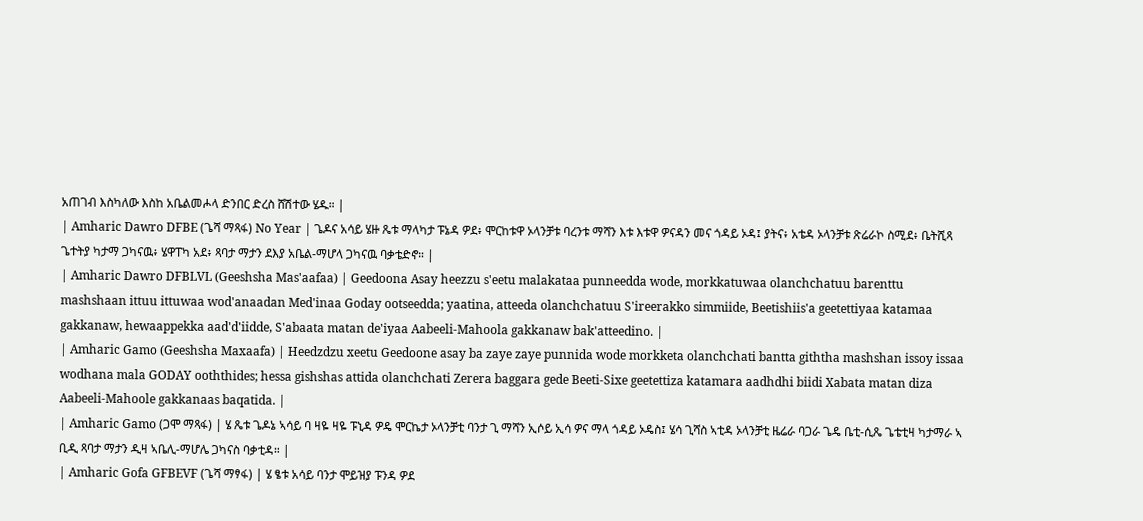አጠገብ እስካለው እስከ አቤልመሖላ ድንበር ድረስ ሸሽተው ሄዱ። |
| Amharic Dawro DFBE (ጌሻ ማጻፋ) No Year | ጌዶና አሳይ ሄዙ ጼቱ ማላካታ ፑኔዳ ዎደ፥ ሞርከቱዋ ኦላንቻቱ ባረንቱ ማሻን እቱ እቱዋ ዎናዳን መና ጎዳይ ኦዳ፤ ያትና፥ አቴዳ ኦላንቻቱ ጽሬራኮ ስሚደ፥ ቤትሺጻ ጌተትያ ካታማ ጋካናዉ፥ ሄዋፐካ አደ፥ ጻባታ ማታን ደእያ አቤል-ማሆላ ጋካናዉ ባቃቴድኖ። |
| Amharic Dawro DFBLVL (Geeshsha Mas'aafaa) | Geedoona Asay heezzu s'eetu malakataa punneedda wode, morkkatuwaa olanchchatuu barenttu mashshaan ittuu ittuwaa wod'anaadan Med'inaa Goday ootseedda; yaatina, atteeda olanchchatuu S'ireerakko simmiide, Beetishiis'a geetettiyaa katamaa gakkanaw, hewaappekka aad'd'iidde, S'abaata matan de'iyaa Aabeeli-Mahoola gakkanaw bak'atteedino. |
| Amharic Gamo (Geeshsha Maxaafa) | Heedzdzu xeetu Geedoone asay ba zaye zaye punnida wode morkketa olanchchati bantta giththa mashshan issoy issaa wodhana mala GODAY ooththides; hessa gishshas attida olanchchati Zerera baggara gede Beeti-Sixe geetettiza katamara aadhdhi biidi Xabata matan diza Aabeeli-Mahoole gakkanaas baqatida. |
| Amharic Gamo (ጋሞ ማጻፋ) | ሄ ጼቱ ጌዶኔ ኣሳይ ባ ዛዬ ዛዬ ፑኒዳ ዎዴ ሞርኬታ ኦላንቻቲ ባንታ ጊ ማሻን ኢሶይ ኢሳ ዎና ማላ ጎዳይ ኦዴስ፤ ሄሳ ጊሻስ ኣቲዳ ኦላንቻቲ ዜሬራ ባጋራ ጌዴ ቤቲ-ሲጼ ጌቴቲዛ ካታማራ ኣ ቢዲ ጻባታ ማታን ዲዛ ኣቤሊ-ማሆሌ ጋካናስ ባቃቲዳ። |
| Amharic Gofa GFBEVF (ጌሻ ማፃፋ) | ሄ ፄቱ አሳይ ባንታ ሞይዝያ ፑንዳ ዎደ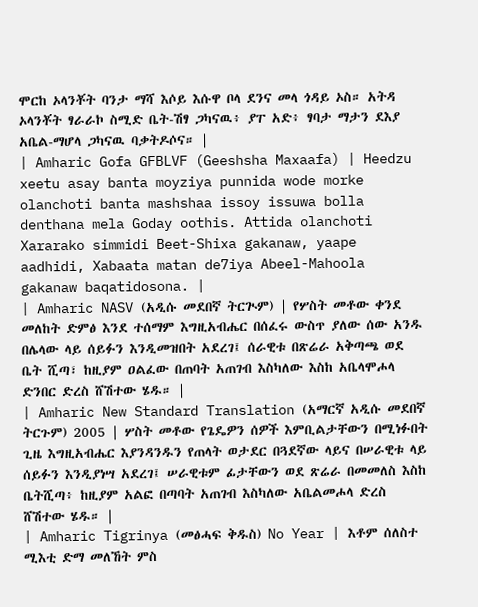ሞርከ ኦላንቾት ባንታ ማሻ እሶይ እሱዋ ቦላ ደንና መላ ጎዳይ ኦስ። አትዳ ኦላንቾት ፃራራኮ ስሚድ ቤት-ሽፃ ጋካናዉ፥ ያፐ አድ፥ ፃባታ ማታን ደእያ አቤል-ማሆላ ጋካናዉ ባቃትዶሶና። |
| Amharic Gofa GFBLVF (Geeshsha Maxaafa) | Heedzu xeetu asay banta moyziya punnida wode morke olanchoti banta mashshaa issoy issuwa bolla denthana mela Goday oothis. Attida olanchoti Xararako simmidi Beet-Shixa gakanaw, yaape aadhidi, Xabaata matan de7iya Abeel-Mahoola gakanaw baqatidosona. |
| Amharic NASV (አዲሱ መደበኛ ትርጒም) | የሦስት መቶው ቀንደ መለከት ድምፅ እንደ ተሰማም እግዚአብሔር በሰፈሩ ውስጥ ያለው ሰው አንዱ በሌላው ላይ ሰይፉን እንዲመዝበት አደረገ፤ ሰራዊቱ በጽሬራ አቅጣጫ ወደ ቤት ሺጣ፣ ከዚያም ዐልፈው በጠባት አጠገብ እስካለው እስከ አቤላሞሖላ ድንበር ድረስ ሸሽተው ሄዱ። |
| Amharic New Standard Translation (አማርኛ አዲሱ መደበኛ ትርጉም) 2005 | ሦስት መቶው የጌዴዎን ሰዎች እምቢልታቸውን በሚነፉበት ጊዜ እግዚአብሔር እያንዳንዱን የጠላት ወታደር በጓደኛው ላይና በሠራዊቱ ላይ ሰይፉን እንዲያነሣ አደረገ፤ ሠራዊቱም ፊታቸውን ወደ ጽሬራ በመመለስ እስከ ቤትሺጣ፥ ከዚያም አልፎ በጣባት አጠገብ እስካለው አቤልመሖላ ድረስ ሸሽተው ሄዱ። |
| Amharic Tigrinya (መፅሓፍ ቅዱስ) No Year | እቶም ሰለስተ ሚእቲ ድማ መለኸት ምስ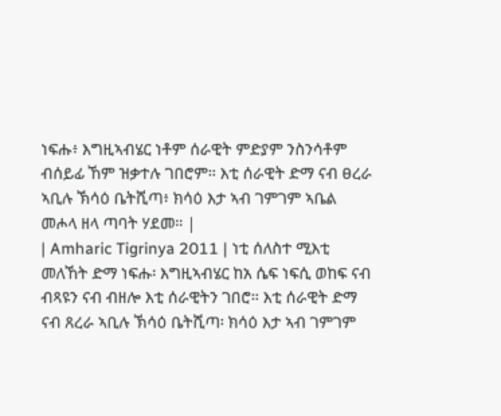ነፍሑ፥ እግዚኣብሄር ነቶም ሰራዊት ምድያም ንስንሳቶም ብሰይፊ ኸም ዝቃተሉ ገበሮም። እቲ ሰራዊት ድማ ናብ ፀረራ ኣቢሉ ኽሳዕ ቤትሺጣ፥ ክሳዕ እታ ኣብ ገምገም ኣቤል መሖላ ዘላ ጣባት ሃደመ። |
| Amharic Tigrinya 2011 | ነቲ ሰለስተ ሚእቲ መለኸት ድማ ነፍሑ፡ እግዚኣብሄር ከአ ሴፍ ነፍሲ ወከፍ ናብ ብጻዩን ናብ ብዘሎ እቲ ሰራዊትን ገበሮ። እቲ ሰራዊት ድማ ናብ ጸረራ ኣቢሉ ኽሳዕ ቤትሺጣ፡ ክሳዕ እታ ኣብ ገምገም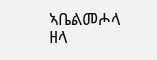ኣቤልመሖላ ዘላ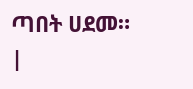ጣበት ሀደመ። |